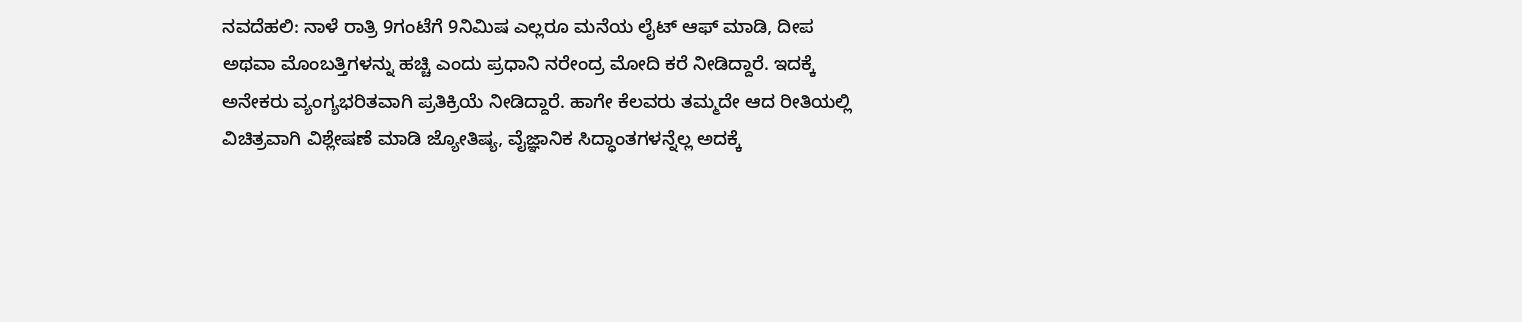ನವದೆಹಲಿ: ನಾಳೆ ರಾತ್ರಿ 9ಗಂಟೆಗೆ 9ನಿಮಿಷ ಎಲ್ಲರೂ ಮನೆಯ ಲೈಟ್ ಆಫ್ ಮಾಡಿ, ದೀಪ ಅಥವಾ ಮೊಂಬತ್ತಿಗಳನ್ನು ಹಚ್ಚಿ ಎಂದು ಪ್ರಧಾನಿ ನರೇಂದ್ರ ಮೋದಿ ಕರೆ ನೀಡಿದ್ದಾರೆ. ಇದಕ್ಕೆ ಅನೇಕರು ವ್ಯಂಗ್ಯಭರಿತವಾಗಿ ಪ್ರತಿಕ್ರಿಯೆ ನೀಡಿದ್ದಾರೆ. ಹಾಗೇ ಕೆಲವರು ತಮ್ಮದೇ ಆದ ರೀತಿಯಲ್ಲಿ ವಿಚಿತ್ರವಾಗಿ ವಿಶ್ಲೇಷಣೆ ಮಾಡಿ ಜ್ಯೋತಿಷ್ಯ, ವೈಜ್ಞಾನಿಕ ಸಿದ್ಧಾಂತಗಳನ್ನೆಲ್ಲ ಅದಕ್ಕೆ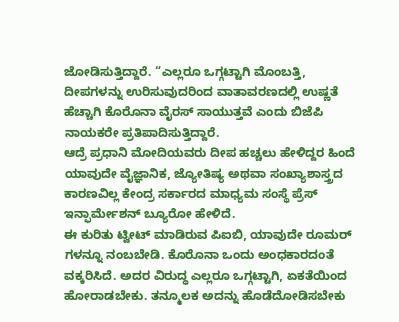ಜೋಡಿಸುತ್ತಿದ್ದಾರೆ. “ಎಲ್ಲರೂ ಒಗ್ಗಟ್ಟಾಗಿ ಮೊಂಬತ್ತಿ, ದೀಪಗಳನ್ನು ಉರಿಸುವುದರಿಂದ ವಾತಾವರಣದಲ್ಲಿ ಉಷ್ಣತೆ ಹೆಚ್ಚಾಗಿ ಕೊರೊನಾ ವೈರಸ್ ಸಾಯುತ್ತವೆ ಎಂದು ಬಿಜೆಪಿ ನಾಯಕರೇ ಪ್ರತಿಪಾದಿಸುತ್ತಿದ್ದಾರೆ.
ಆದ್ರೆ ಪ್ರಧಾನಿ ಮೋದಿಯವರು ದೀಪ ಹಚ್ಚಲು ಹೇಳಿದ್ದರ ಹಿಂದೆ ಯಾವುದೇ ವೈಜ್ಞಾನಿಕ, ಜ್ಯೋತಿಷ್ಯ ಅಥವಾ ಸಂಖ್ಯಾಶಾಸ್ತ್ರದ ಕಾರಣವಿಲ್ಲ ಕೇಂದ್ರ ಸರ್ಕಾರದ ಮಾಧ್ಯಮ ಸಂಸ್ಥೆ ಪ್ರೆಸ್ ಇನ್ಫಾರ್ಮೇಶನ್ ಬ್ಯೂರೋ ಹೇಳಿದೆ.
ಈ ಕುರಿತು ಟ್ವೀಟ್ ಮಾಡಿರುವ ಪಿಐಬಿ, ಯಾವುದೇ ರೂಮರ್ ಗಳನ್ನೂ ನಂಬಬೇಡಿ. ಕೊರೊನಾ ಒಂದು ಅಂಧಕಾರದಂತೆ ವಕ್ಕರಿಸಿದೆ. ಅದರ ವಿರುದ್ಧ ಎಲ್ಲರೂ ಒಗ್ಗಟ್ಟಾಗಿ, ಏಕತೆಯಿಂದ ಹೋರಾಡಬೇಕು. ತನ್ಮೂಲಕ ಅದನ್ನು ಹೊಡೆದೋಡಿಸಬೇಕು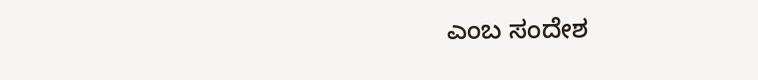ಎಂಬ ಸಂದೇಶ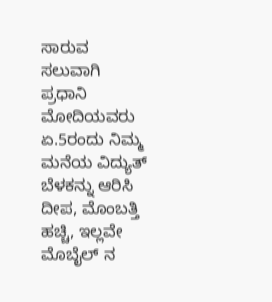ಸಾರುವ ಸಲುವಾಗಿ ಪ್ರಧಾನಿ ಮೋದಿಯವರು ಏ.5ರಂದು ನಿಮ್ಮ ಮನೆಯ ವಿದ್ಯುತ್ ಬೆಳಕನ್ನು ಆರಿಸಿ ದೀಪ, ಮೊಂಬತ್ತಿ ಹಚ್ಚಿ, ಇಲ್ಲವೇ ಮೊಬೈಲ್ ನ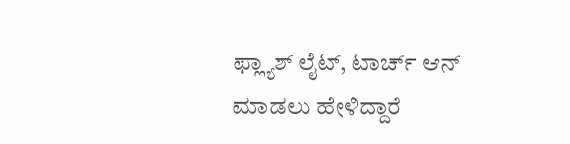ಫ್ಲ್ಯಾಶ್ ಲೈಟ್, ಟಾರ್ಚ್ ಆನ್ ಮಾಡಲು ಹೇಳಿದ್ದಾರೆ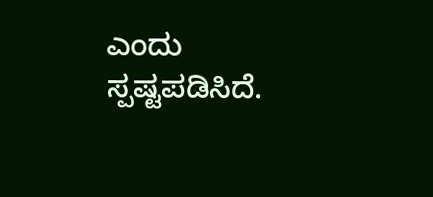ಎಂದು ಸ್ಪಷ್ಟಪಡಿಸಿದೆ.